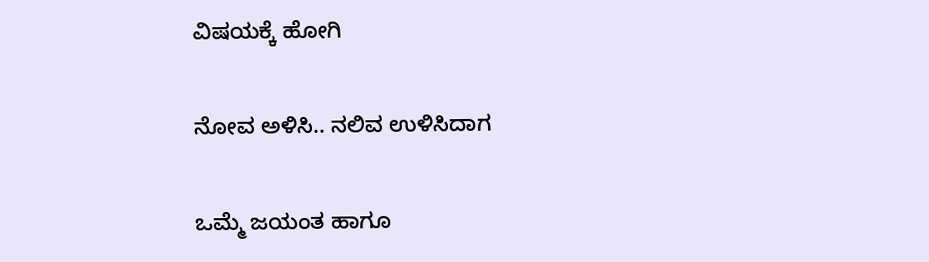ವಿಷಯಕ್ಕೆ ಹೋಗಿ

ನೋವ ಅಳಿಸಿ.. ನಲಿವ ಉಳಿಸಿದಾಗ

ಒಮ್ಮೆ ಜಯಂತ ಹಾಗೂ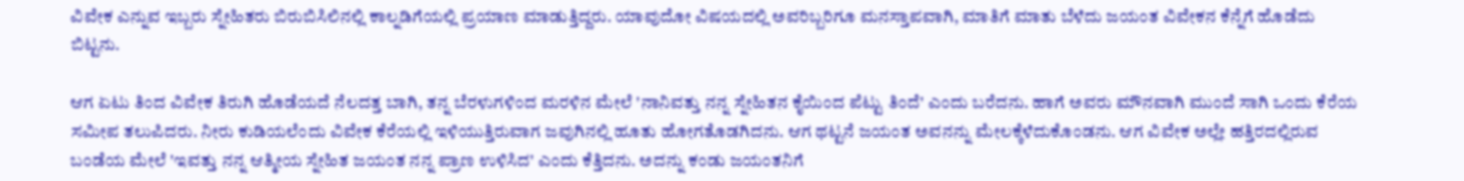ವಿವೇಕ ಎನ್ನುವ ಇಬ್ಬರು ಸ್ನೇಹಿತರು ಬಿರುಬಿಸಿಲಿನಲ್ಲಿ ಕಾಲ್ನಡಿಗೆಯಲ್ಲಿ ಪ್ರಯಾಣ ಮಾಡುತ್ತಿದ್ದರು. ಯಾವುದೋ ವಿಷಯದಲ್ಲಿ ಅವರಿಬ್ಬರಿಗೂ ಮನಸ್ತಾಪವಾಗಿ, ಮಾತಿಗೆ ಮಾತು ಬೆಳೆದು ಜಯಂತ ವಿವೇಕನ ಕೆನ್ನೆಗೆ ಹೊಡೆದು ಬಿಟ್ಟನು.

ಆಗ ಏಟು ತಿಂದ ವಿವೇಕ ತಿರುಗಿ ಹೊಡೆಯದೆ ನೆಲದತ್ತ ಬಾಗಿ, ತನ್ನ ಬೆರಳುಗಳಿಂದ ಮರಳಿನ ಮೇಲೆ 'ನಾನಿವತ್ತು ನನ್ನ ಸ್ನೇಹಿತನ ಕೈಯಿಂದ ಪೆಟ್ಟು ತಿಂದೆ' ಎಂದು ಬರೆದನು. ಹಾಗೆ ಅವರು ಮೌನವಾಗಿ ಮುಂದೆ ಸಾಗಿ ಒಂದು ಕೆರೆಯ ಸಮೀಪ ತಲುಪಿದರು. ನೀರು ಕುಡಿಯಲೆಂದು ವಿವೇಕ ಕೆರೆಯಲ್ಲಿ ಇಳಿಯುತ್ತಿರುವಾಗ ಜವುಗಿನಲ್ಲಿ ಹೂತು ಹೋಗತೊಡಗಿದನು. ಆಗ ಥಟ್ಟನೆ ಜಯಂತ ಅವನನ್ನು ಮೇಲಕ್ಕೆಳೆದುಕೊಂಡನು. ಆಗ ವಿವೇಕ ಅಲ್ಲೇ ಹತ್ತಿರದಲ್ಲಿರುವ ಬಂಡೆಯ ಮೇಲೆ 'ಇವತ್ತು ನನ್ನ ಆತ್ಮೀಯ ಸ್ನೇಹಿತ ಜಯಂತ ನನ್ನ ಪ್ರಾಣ ಉಳಿಸಿದ' ಎಂದು ಕೆತ್ತಿದನು. ಅದನ್ನು ಕಂಡು ಜಯಂತನಿಗೆ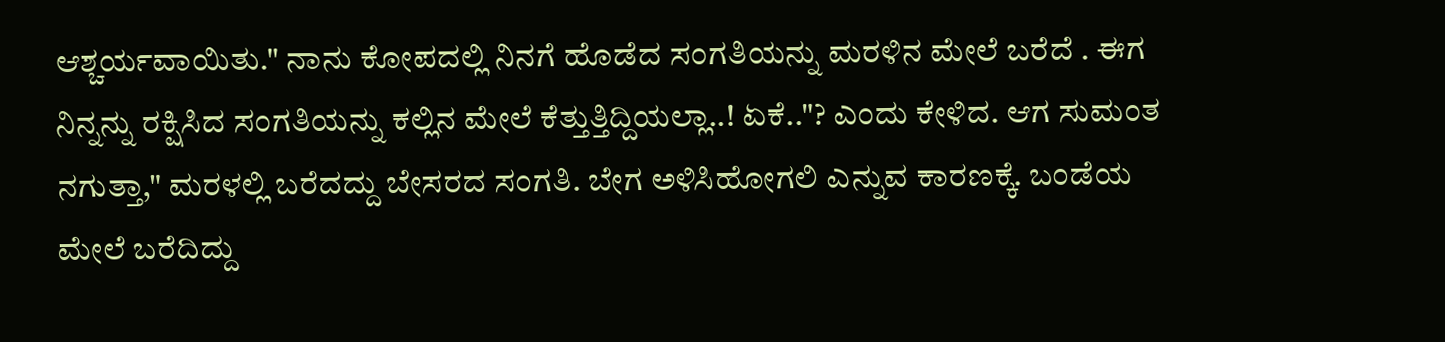ಆಶ್ಚರ್ಯವಾಯಿತು." ನಾನು ಕೋಪದಲ್ಲಿ ನಿನಗೆ ಹೊಡೆದ ಸಂಗತಿಯನ್ನು ಮರಳಿನ ಮೇಲೆ ಬರೆದೆ . ಈಗ ನಿನ್ನನ್ನು ರಕ್ಷಿಸಿದ ಸಂಗತಿಯನ್ನು ಕಲ್ಲಿನ ಮೇಲೆ ಕೆತ್ತುತ್ತಿದ್ದಿಯಲ್ಲಾ..! ಏಕೆ.."? ಎಂದು ಕೇಳಿದ. ಆಗ ಸುಮಂತ ನಗುತ್ತಾ," ಮರಳಲ್ಲಿ ಬರೆದದ್ದು ಬೇಸರದ ಸಂಗತಿ. ಬೇಗ ಅಳಿಸಿಹೋಗಲಿ ಎನ್ನುವ ಕಾರಣಕ್ಕೆ. ಬಂಡೆಯ ಮೇಲೆ ಬರೆದಿದ್ದು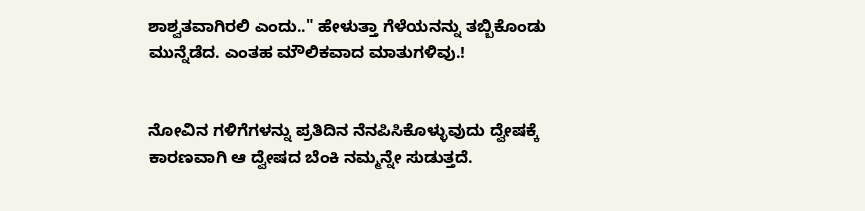ಶಾಶ್ವತವಾಗಿರಲಿ ಎಂದು.." ಹೇಳುತ್ತಾ ಗೆಳೆಯನನ್ನು ತಬ್ಬಿಕೊಂಡು ಮುನ್ನೆಡೆದ. ಎಂತಹ ಮೌಲಿಕವಾದ ಮಾತುಗಳಿವು.!


ನೋವಿನ ಗಳಿಗೆಗಳನ್ನು ಪ್ರತಿದಿನ ನೆನಪಿಸಿಕೊಳ್ಳುವುದು ದ್ವೇಷಕ್ಕೆ ಕಾರಣವಾಗಿ ಆ ದ್ವೇಷದ ಬೆಂಕಿ ನಮ್ಮನ್ನೇ ಸುಡುತ್ತದೆ.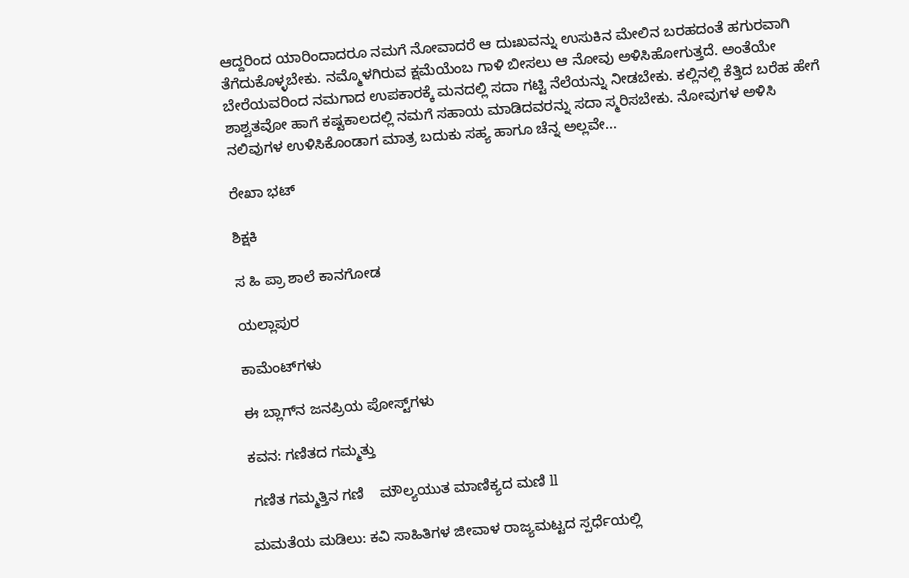ಆದ್ದರಿಂದ ಯಾರಿಂದಾದರೂ ನಮಗೆ ನೋವಾದರೆ ಆ ದುಃಖವನ್ನು ಉಸುಕಿನ ಮೇಲಿನ ಬರಹದಂತೆ ಹಗುರವಾಗಿ ತೆಗೆದುಕೊಳ್ಳಬೇಕು. ನಮ್ಮೊಳಗಿರುವ ಕ್ಷಮೆಯೆಂಬ ಗಾಳಿ ಬೀಸಲು ಆ ನೋವು ಅಳಿಸಿಹೋಗುತ್ತದೆ. ಅಂತೆಯೇ ಬೇರೆಯವರಿಂದ ನಮಗಾದ ಉಪಕಾರಕ್ಕೆ ಮನದಲ್ಲಿ ಸದಾ ಗಟ್ಟಿ ನೆಲೆಯನ್ನು ನೀಡಬೇಕು. ಕಲ್ಲಿನಲ್ಲಿ ಕೆತ್ತಿದ ಬರೆಹ ಹೇಗೆ ಶಾಶ್ವತವೋ ಹಾಗೆ ಕಷ್ಟಕಾಲದಲ್ಲಿ ನಮಗೆ ಸಹಾಯ ಮಾಡಿದವರನ್ನು ಸದಾ ಸ್ಮರಿಸಬೇಕು. ನೋವುಗಳ ಅಳಿಸಿ ನಲಿವುಗಳ ಉಳಿಸಿಕೊಂಡಾಗ ಮಾತ್ರ ಬದುಕು ಸಹ್ಯ ಹಾಗೂ ಚೆನ್ನ ಅಲ್ಲವೇ...

ರೇಖಾ ಭಟ್

ಶಿಕ್ಷಕಿ

ಸ ಹಿ ಪ್ರಾ ಶಾಲೆ ಕಾನಗೋಡ

ಯಲ್ಲಾಪುರ

ಕಾಮೆಂಟ್‌ಗಳು

ಈ ಬ್ಲಾಗ್‌ನ ಜನಪ್ರಿಯ ಪೋಸ್ಟ್‌ಗಳು

ಕವನ: ಗಣಿತದ ಗಮ್ಮತ್ತು

 ಗಣಿತ ಗಮ್ಮತ್ತಿನ ಗಣಿ    ಮೌಲ್ಯಯುತ ಮಾಣಿಕ್ಯದ ಮಣಿ ll

ಮಮತೆಯ ಮಡಿಲು: ಕವಿ ಸಾಹಿತಿಗಳ ಜೀವಾಳ ರಾಜ್ಯಮಟ್ಟದ ಸ್ಪರ್ಧೆಯಲ್ಲಿ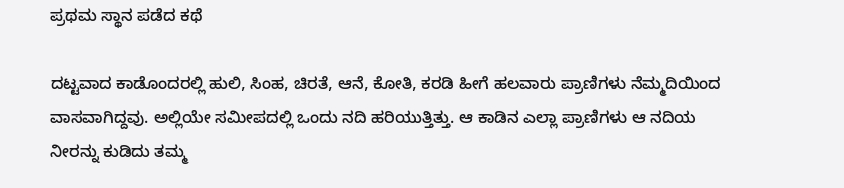ಪ್ರಥಮ ಸ್ಥಾನ ಪಡೆದ ಕಥೆ

ದಟ್ಟವಾದ ಕಾಡೊಂದರಲ್ಲಿ ಹುಲಿ, ಸಿಂಹ, ಚಿರತೆ, ಆನೆ, ಕೋತಿ, ಕರಡಿ ಹೀಗೆ ಹಲವಾರು ಪ್ರಾಣಿಗಳು ನೆಮ್ಮದಿಯಿಂದ ವಾಸವಾಗಿದ್ದವು. ಅಲ್ಲಿಯೇ ಸಮೀಪದಲ್ಲಿ ಒಂದು ನದಿ ಹರಿಯುತ್ತಿತ್ತು. ಆ ಕಾಡಿನ ಎಲ್ಲಾ ಪ್ರಾಣಿಗಳು ಆ ನದಿಯ ನೀರನ್ನು ಕುಡಿದು ತಮ್ಮ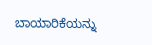ಬಾಯಾರಿಕೆಯನ್ನು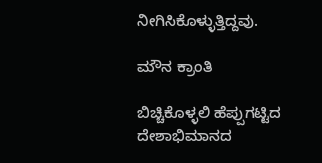ನೀಗಿಸಿಕೊಳ್ಳುತ್ತಿದ್ದವು.

ಮೌನ ಕ್ರಾಂತಿ

ಬಿಚ್ಚಿಕೊಳ್ಳಲಿ ಹೆಪ್ಪುಗಟ್ಟಿದ ದೇಶಾಭಿಮಾನದ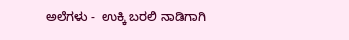ಅಲೆಗಳು -  ಉಕ್ಕಿ ಬರಲಿ ನಾಡಿಗಾಗಿ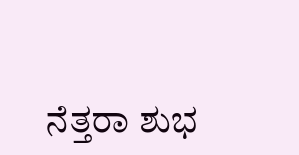ನೆತ್ತರಾ ಶುಭ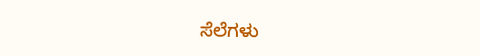ಸೆಲೆಗಳು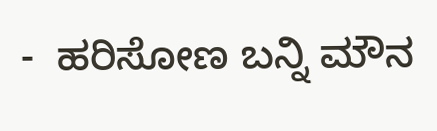-  ಹರಿಸೋಣ ಬನ್ನಿ ಮೌನ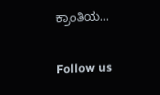ಕ್ರಾಂತಿಯ...

Follow us